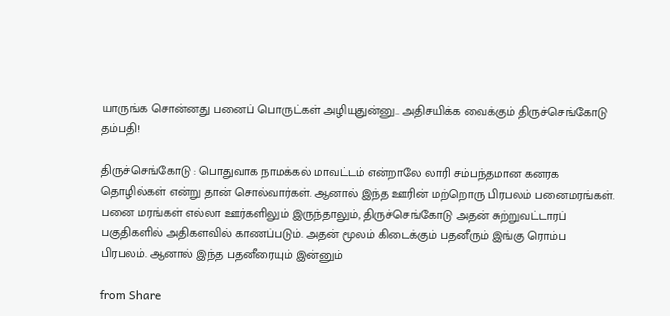யாருங்க சொன்னது பனைப் பொருட்கள் அழியுதுன்னு.. அதிசயிக்க வைக்கும் திருச்செங்கோடு தம்பதி!

திருச்செங்கோடு : பொதுவாக நாமக்கல் மாவட்டம் என்றாலே லாரி சம்பந்தமான கனரக தொழில்கள் என்று தான் சொல்வார்கள். ஆனால் இந்த ஊரின் மற்றொரு பிரபலம் பனைமரங்கள். பனை மரங்கள் எல்லா ஊர்களிலும் இருந்தாலும், திருச்செங்கோடு அதன் சுற்றுவட்டாரப் பகுதிகளில் அதிகளவில் காணப்படும். அதன் மூலம் கிடைக்கும் பதனீரும் இங்கு ரொம்ப பிரபலம். ஆனால் இந்த பதனீரையும் இன்னும்

from Share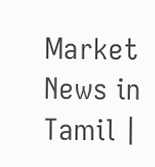Market News in Tamil |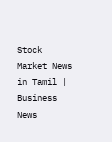Stock Market News in Tamil | Business News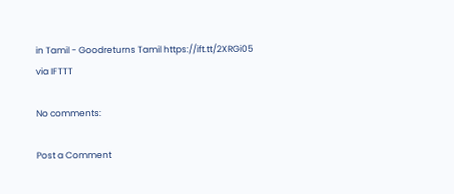in Tamil - Goodreturns Tamil https://ift.tt/2XRGi05
via IFTTT

No comments:

Post a Comment